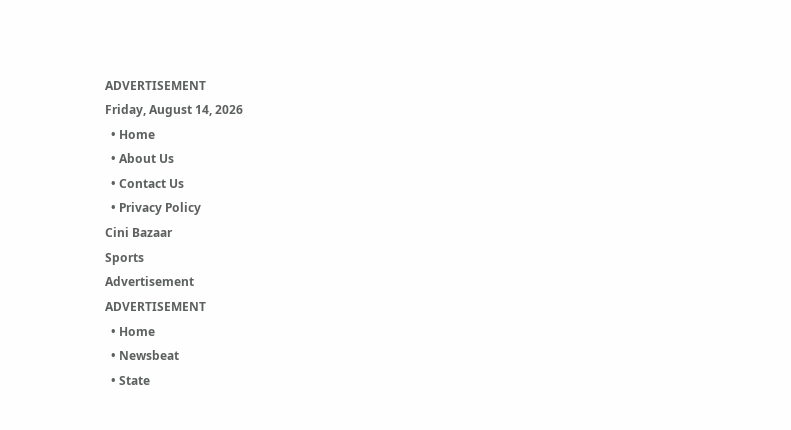ADVERTISEMENT
Friday, August 14, 2026
  • Home
  • About Us
  • Contact Us
  • Privacy Policy
Cini Bazaar
Sports
Advertisement
ADVERTISEMENT
  • Home
  • Newsbeat
  • State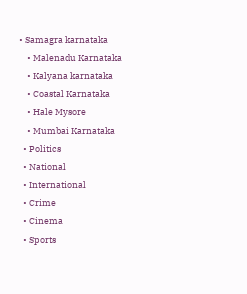• Samagra karnataka
    • Malenadu Karnataka
    • Kalyana karnataka
    • Coastal Karnataka
    • Hale Mysore
    • Mumbai Karnataka
  • Politics
  • National
  • International
  • Crime
  • Cinema
  • Sports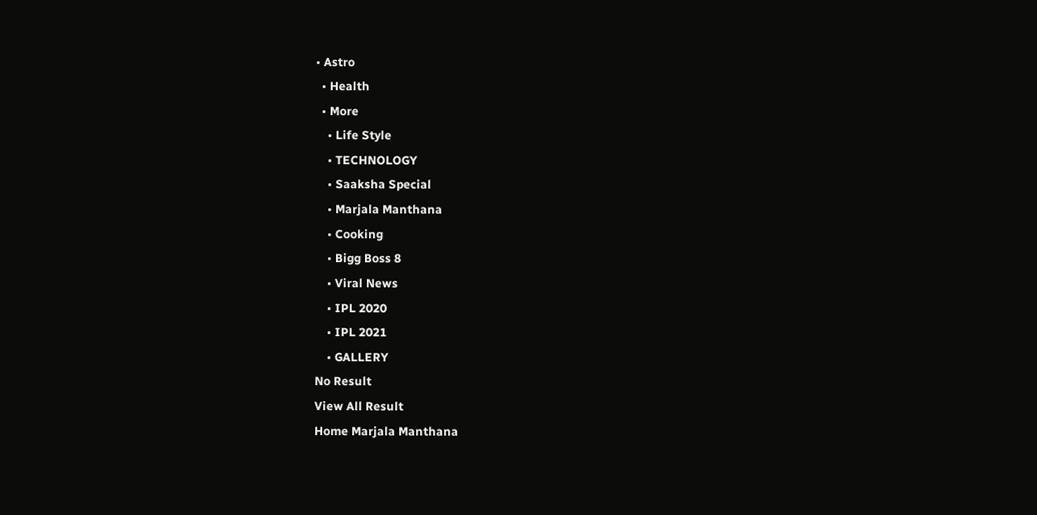• Astro
  • Health
  • More
    • Life Style
    • TECHNOLOGY
    • Saaksha Special
    • Marjala Manthana
    • Cooking
    • Bigg Boss 8
    • Viral News
    • IPL 2020
    • IPL 2021
    • GALLERY
No Result
View All Result
Home Marjala Manthana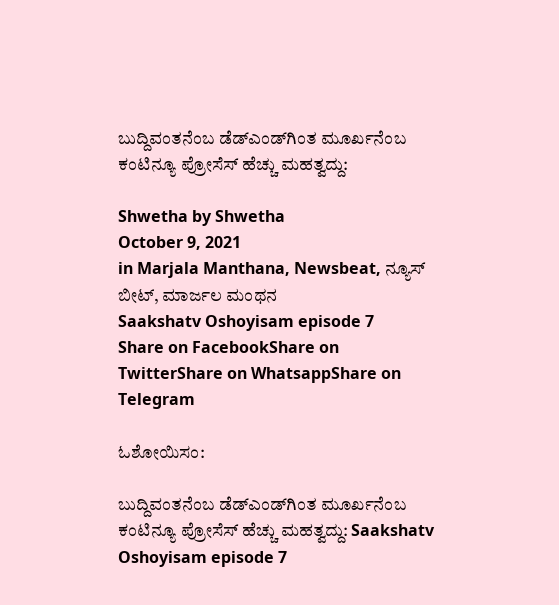ಬುದ್ದಿವಂತನೆಂಬ ಡೆಡ್‌ಎಂಡ್‌ಗಿಂತ ಮೂರ್ಖನೆಂಬ ಕಂಟಿನ್ಯೂ ಪ್ರೋಸೆಸ್‌ ಹೆಚ್ಚು ಮಹತ್ವದ್ದು:

Shwetha by Shwetha
October 9, 2021
in Marjala Manthana, Newsbeat, ನ್ಯೂಸ್ ಬೀಟ್, ಮಾರ್ಜಲ ಮಂಥನ
Saakshatv Oshoyisam episode 7
Share on FacebookShare on TwitterShare on WhatsappShare on Telegram

ಓಶೋಯಿಸಂ:

ಬುದ್ದಿವಂತನೆಂಬ ಡೆಡ್‌ಎಂಡ್‌ಗಿಂತ ಮೂರ್ಖನೆಂಬ ಕಂಟಿನ್ಯೂ ಪ್ರೋಸೆಸ್‌ ಹೆಚ್ಚು ಮಹತ್ವದ್ದು: Saakshatv Oshoyisam episode 7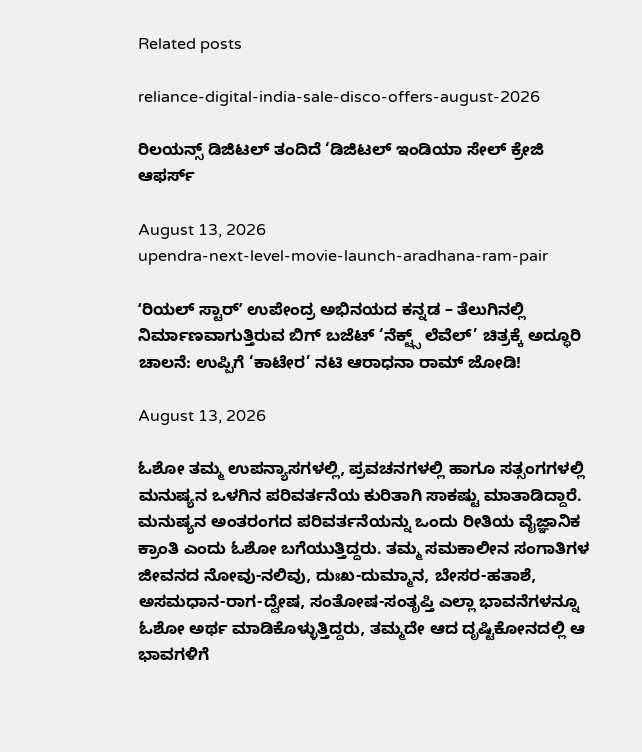Related posts

reliance-digital-india-sale-disco-offers-august-2026

ರಿಲಯನ್ಸ್ ಡಿಜಿಟಲ್ ತಂದಿದೆ ‘ಡಿಜಿಟಲ್ ಇಂಡಿಯಾ ಸೇಲ್ ಕ್ರೇಜಿ ಆಫರ್ಸ್

August 13, 2026
upendra-next-level-movie-launch-aradhana-ram-pair

ʻರಿಯಲ್ ಸ್ಟಾರ್ʼ ಉಪೇಂದ್ರ ಅಭಿನಯದ ಕನ್ನಡ – ತೆಲುಗಿನಲ್ಲಿ ನಿರ್ಮಾಣವಾಗುತ್ತಿರುವ ಬಿಗ್‌ ಬಜೆಟ್‌ ‘ನೆಕ್ಟ್ಸ್ ಲೆವೆಲ್’ ಚಿತ್ರಕ್ಕೆ ಅದ್ಧೂರಿ ಚಾಲನೆ: ಉಪ್ಪಿಗೆ ‘ಕಾಟೇರ’ ನಟಿ ಆರಾಧನಾ ರಾಮ್ ಜೋಡಿ!

August 13, 2026

ಓಶೋ ತಮ್ಮ ಉಪನ್ಯಾಸಗಳಲ್ಲಿ, ಪ್ರವಚನಗಳಲ್ಲಿ ಹಾಗೂ ಸತ್ಸಂಗಗಳಲ್ಲಿ ಮನುಷ್ಯನ ಒಳಗಿನ ಪರಿವರ್ತನೆಯ ಕುರಿತಾಗಿ ಸಾಕಷ್ಟು ಮಾತಾಡಿದ್ದಾರೆ. ಮನುಷ್ಯನ ಅಂತರಂಗದ ಪರಿವರ್ತನೆಯನ್ನು ಒಂದು ರೀತಿಯ ವೈಜ್ಞಾನಿಕ ಕ್ರಾಂತಿ ಎಂದು ಓಶೋ ಬಗೆಯುತ್ತಿದ್ದರು. ತಮ್ಮ ಸಮಕಾಲೀನ ಸಂಗಾತಿಗಳ ಜೀವನದ ನೋವು-ನಲಿವು, ದುಃಖ-ದುಮ್ಮಾನ, ಬೇಸರ-ಹತಾಶೆ, ಅಸಮಧಾನ-ರಾಗ-ದ್ವೇಷ, ಸಂತೋಷ-ಸಂತೃಪ್ತಿ ಎಲ್ಲಾ ಭಾವನೆಗಳನ್ನೂ ಓಶೋ ಅರ್ಥ ಮಾಡಿಕೊಳ್ಳುತ್ತಿದ್ದರು, ತಮ್ಮದೇ ಆದ ದೃಷ್ಟಿಕೋನದಲ್ಲಿ ಆ ಭಾವಗಳಿಗೆ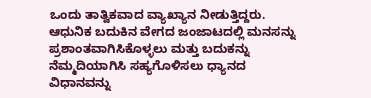ಒಂದು ತಾತ್ವಿಕವಾದ ವ್ಯಾಖ್ಯಾನ ನೀಡುತ್ತಿದ್ದರು. ಆಧುನಿಕ ಬದುಕಿನ ವೇಗದ ಜಂಜಾಟದಲ್ಲಿ ಮನಸನ್ನು ಪ್ರಶಾಂತವಾಗಿಸಿಕೊಳ್ಳಲು ಮತ್ತು ಬದುಕನ್ನು ನೆಮ್ಮದಿಯಾಗಿಸಿ ಸಹ್ಯಗೊಳಿಸಲು ಧ್ಯಾನದ ವಿಧಾನವನ್ನು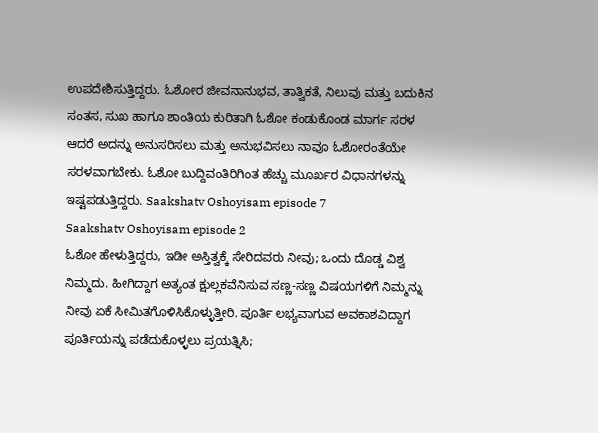ಉಪದೇಶಿಸುತ್ತಿದ್ದರು. ಓಶೋರ ಜೀವನಾನುಭವ, ತಾತ್ವಿಕತೆ, ನಿಲುವು ಮತ್ತು ಬದುಕಿನ ಸಂತಸ, ಸುಖ ಹಾಗೂ ಶಾಂತಿಯ ಕುರಿತಾಗಿ ಓಶೋ ಕಂಡುಕೊಂಡ ಮಾರ್ಗ ಸರಳ ಆದರೆ ಅದನ್ನು ಅನುಸರಿಸಲು ಮತ್ತು ಅನುಭವಿಸಲು ನಾವೂ ಓಶೋರಂತೆಯೇ ಸರಳವಾಗಬೇಕು. ಓಶೋ ಬುದ್ದಿವಂತಿರಿಗಿಂತ ಹೆಚ್ಚು ಮೂರ್ಖರ ವಿಧಾನಗಳನ್ನು ಇಷ್ಟಪಡುತ್ತಿದ್ದರು. Saakshatv Oshoyisam episode 7
Saakshatv Oshoyisam episode 2
ಓಶೋ ಹೇಳುತ್ತಿದ್ದರು, ಇಡೀ ಅಸ್ತಿತ್ವಕ್ಕೆ ಸೇರಿದವರು ನೀವು; ಒಂದು ದೊಡ್ಡ ವಿಶ್ವ ನಿಮ್ಮದು. ಹೀಗಿದ್ದಾಗ ಅತ್ಯಂತ ಕ್ಷುಲ್ಲಕವೆನಿಸುವ ಸಣ್ಣ-ಸಣ್ಣ ವಿಷಯಗಳಿಗೆ ನಿಮ್ಮನ್ನು ನೀವು ಏಕೆ ಸೀಮಿತಗೊಳಿಸಿಕೊಳ್ಳುತ್ತೀರಿ. ಪೂರ್ತಿ ಲಭ್ಯವಾಗುವ ಅವಕಾಶವಿದ್ದಾಗ ಪೂರ್ತಿಯನ್ನು ಪಡೆದುಕೊಳ್ಳಲು ಪ್ರಯತ್ನಿಸಿ;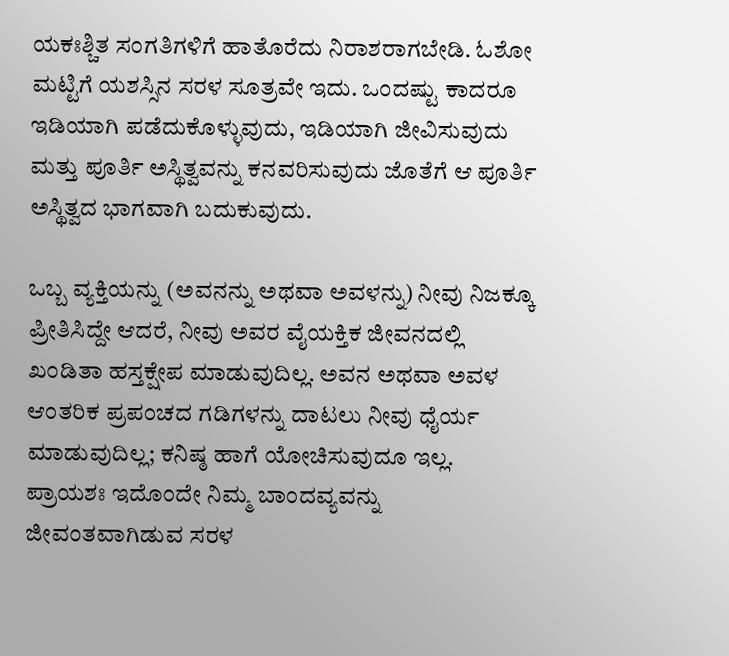ಯಕಃಶ್ಚಿತ ಸಂಗತಿಗಳಿಗೆ ಹಾತೊರೆದು ನಿರಾಶರಾಗಬೇಡಿ. ಓಶೋ ಮಟ್ಟಿಗೆ ಯಶಸ್ಸಿನ ಸರಳ ಸೂತ್ರವೇ ಇದು. ಒಂದಷ್ಟು ಕಾದರೂ ಇಡಿಯಾಗಿ ಪಡೆದುಕೊಳ್ಳುವುದು, ಇಡಿಯಾಗಿ ಜೀವಿಸುವುದು ಮತ್ತು ಪೂರ್ತಿ ಅಸ್ಥಿತ್ವವನ್ನು ಕನವರಿಸುವುದು ಜೊತೆಗೆ ಆ ಪೂರ್ತಿ ಅಸ್ಥಿತ್ವದ ಭಾಗವಾಗಿ ಬದುಕುವುದು.

ಒಬ್ಬ ವ್ಯಕ್ತಿಯನ್ನು (ಅವನನ್ನು ಅಥವಾ ಅವಳನ್ನು) ನೀವು ನಿಜಕ್ಕೂ ಪ್ರೀತಿಸಿದ್ದೇ ಆದರೆ, ನೀವು ಅವರ ವೈಯಕ್ತಿಕ ಜೀವನದಲ್ಲಿ ಖಂಡಿತಾ ಹಸ್ತಕ್ಷೇಪ ಮಾಡುವುದಿಲ್ಲ. ಅವನ ಅಥವಾ ಅವಳ ಆಂತರಿಕ ಪ್ರಪಂಚದ ಗಡಿಗಳನ್ನು ದಾಟಲು ನೀವು ಧೈರ್ಯ ಮಾಡುವುದಿಲ್ಲ; ಕನಿಷ್ಠ ಹಾಗೆ ಯೋಚಿಸುವುದೂ ಇಲ್ಲ. ಪ್ರಾಯಶಃ ಇದೊಂದೇ ನಿಮ್ಮ ಬಾಂದವ್ಯವನ್ನು ಜೀವಂತವಾಗಿಡುವ ಸರಳ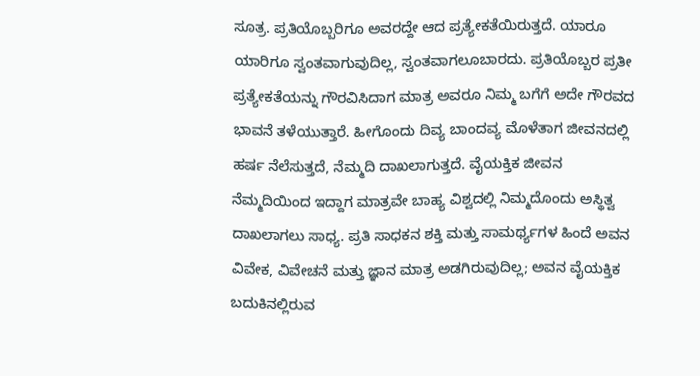ಸೂತ್ರ. ಪ್ರತಿಯೊಬ್ಬರಿಗೂ ಅವರದ್ದೇ ಆದ ಪ್ರತ್ಯೇಕತೆಯಿರುತ್ತದೆ. ಯಾರೂ ಯಾರಿಗೂ ಸ್ವಂತವಾಗುವುದಿಲ್ಲ, ಸ್ವಂತವಾಗಲೂಬಾರದು. ಪ್ರತಿಯೊಬ್ಬರ ಪ್ರತೀ ಪ್ರತ್ಯೇಕತೆಯನ್ನು ಗೌರವಿಸಿದಾಗ ಮಾತ್ರ ಅವರೂ ನಿಮ್ಮ ಬಗೆಗೆ ಅದೇ ಗೌರವದ ಭಾವನೆ ತಳೆಯುತ್ತಾರೆ. ಹೀಗೊಂದು ದಿವ್ಯ ಬಾಂದವ್ಯ ಮೊಳೆತಾಗ ಜೀವನದಲ್ಲಿ ಹರ್ಷ ನೆಲೆಸುತ್ತದೆ, ನೆಮ್ಮದಿ ದಾಖಲಾಗುತ್ತದೆ. ವೈಯಕ್ತಿಕ ಜೀವನ ನೆಮ್ಮದಿಯಿಂದ ಇದ್ದಾಗ ಮಾತ್ರವೇ ಬಾಹ್ಯ ವಿಶ್ವದಲ್ಲಿ ನಿಮ್ಮದೊಂದು ಅಸ್ಥಿತ್ವ ದಾಖಲಾಗಲು ಸಾಧ್ಯ. ಪ್ರತಿ ಸಾಧಕನ ಶಕ್ತಿ ಮತ್ತು ಸಾಮರ್ಥ್ಯಗಳ ಹಿಂದೆ ಅವನ ವಿವೇಕ, ವಿವೇಚನೆ ಮತ್ತು ಜ್ಞಾನ ಮಾತ್ರ ಅಡಗಿರುವುದಿಲ್ಲ; ಅವನ ವೈಯಕ್ತಿಕ ಬದುಕಿನಲ್ಲಿರುವ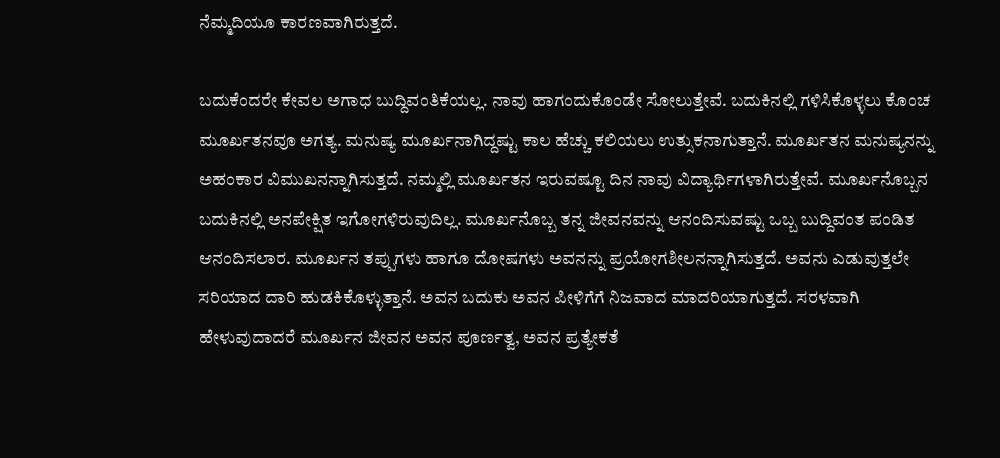ನೆಮ್ಮದಿಯೂ ಕಾರಣವಾಗಿರುತ್ತದೆ.

ಬದುಕೆಂದರೇ ಕೇವಲ ಅಗಾಧ ಬುದ್ದಿವಂತಿಕೆಯಲ್ಲ. ನಾವು ಹಾಗಂದುಕೊಂಡೇ ಸೋಲುತ್ತೇವೆ. ಬದುಕಿನಲ್ಲಿ ಗಳಿಸಿಕೊಳ್ಳಲು ಕೊಂಚ ಮೂರ್ಖತನವೂ ಅಗತ್ಯ. ಮನುಷ್ಯ ಮೂರ್ಖನಾಗಿದ್ದಷ್ಟು ಕಾಲ ಹೆಚ್ಚು ಕಲಿಯಲು ಉತ್ಸುಕನಾಗುತ್ತಾನೆ. ಮೂರ್ಖತನ ಮನುಷ್ಯನನ್ನು ಅಹಂಕಾರ ವಿಮುಖನನ್ನಾಗಿಸುತ್ತದೆ. ನಮ್ಮಲ್ಲಿ ಮೂರ್ಖತನ ಇರುವಷ್ಟೂ ದಿನ ನಾವು ವಿದ್ಯಾರ್ಥಿಗಳಾಗಿರುತ್ತೇವೆ. ಮೂರ್ಖನೊಬ್ಬನ ಬದುಕಿನಲ್ಲಿ ಅನಪೇಕ್ಷಿತ ಇಗೋಗಳಿರುವುದಿಲ್ಲ. ಮೂರ್ಖನೊಬ್ಬ ತನ್ನ ಜೀವನವನ್ನು ಆನಂದಿಸುವಷ್ಟು ಒಬ್ಬ ಬುದ್ದಿವಂತ ಪಂಡಿತ ಆನಂದಿಸಲಾರ. ಮೂರ್ಖನ ತಪ್ಪುಗಳು ಹಾಗೂ ದೋಷಗಳು ಅವನನ್ನು ಪ್ರಯೋಗಶೀಲನನ್ನಾಗಿಸುತ್ತದೆ. ಅವನು ಎಡುವುತ್ತಲೇ ಸರಿಯಾದ ದಾರಿ ಹುಡಕಿಕೊಳ್ಳುತ್ತಾನೆ. ಅವನ ಬದುಕು ಅವನ ಪೀಳಿಗೆಗೆ ನಿಜವಾದ ಮಾದರಿಯಾಗುತ್ತದೆ. ಸರಳವಾಗಿ ಹೇಳುವುದಾದರೆ ಮೂರ್ಖನ ಜೀವನ ಅವನ ಪೂರ್ಣತ್ವ, ಅವನ ಪ್ರತ್ಯೇಕತೆ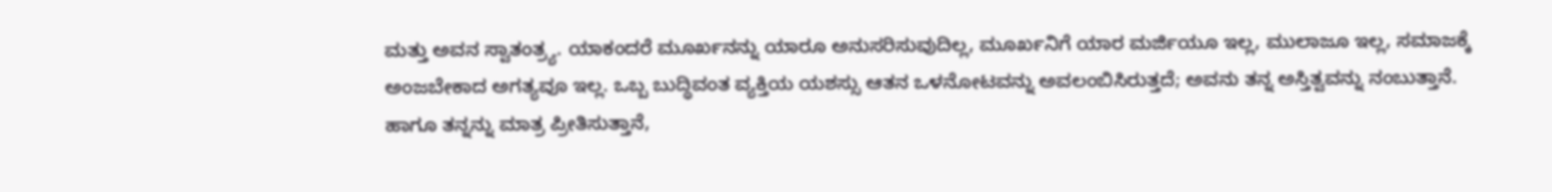ಮತ್ತು ಅವನ ಸ್ವಾತಂತ್ರ್ಯ. ಯಾಕಂದರೆ ಮೂರ್ಖನನ್ನು ಯಾರೂ ಅನುಸರಿಸುವುದಿಲ್ಲ, ಮೂರ್ಖನಿಗೆ ಯಾರ ಮರ್ಜಿಯೂ ಇಲ್ಲ, ಮುಲಾಜೂ ಇಲ್ಲ, ಸಮಾಜಕ್ಕೆ ಅಂಜಬೇಕಾದ ಅಗತ್ಯವೂ ಇಲ್ಲ. ಒಬ್ಬ ಬುದ್ಧಿವಂತ ವ್ಯಕ್ತಿಯ ಯಶಸ್ಸು ಆತನ ಒಳನೋಟವನ್ನು ಅವಲಂಬಿಸಿರುತ್ತದೆ; ಅವನು ತನ್ನ ಅಸ್ತಿತ್ವವನ್ನು ನಂಬುತ್ತಾನೆ. ಹಾಗೂ ತನ್ನನ್ನು ಮಾತ್ರ ಪ್ರೀತಿಸುತ್ತಾನೆ,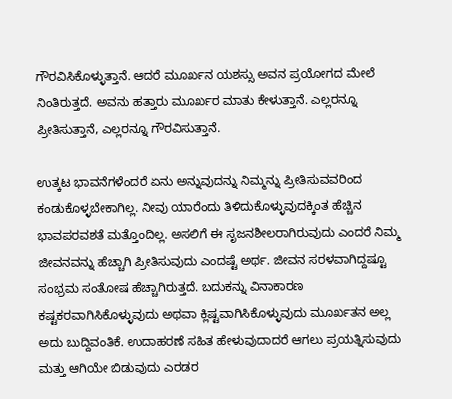ಗೌರವಿಸಿಕೊಳ್ಳುತ್ತಾನೆ. ಆದರೆ ಮೂರ್ಖನ ಯಶಸ್ಸು ಅವನ ಪ್ರಯೋಗದ ಮೇಲೆ ನಿಂತಿರುತ್ತದೆ. ಅವನು ಹತ್ತಾರು ಮೂರ್ಖರ ಮಾತು ಕೇಳುತ್ತಾನೆ. ಎಲ್ಲರನ್ನೂ ಪ್ರೀತಿಸುತ್ತಾನೆ, ಎಲ್ಲರನ್ನೂ ಗೌರವಿಸುತ್ತಾನೆ.

ಉತ್ಕಟ ಭಾವನೆಗಳೆಂದರೆ ಏನು ಅನ್ನುವುದನ್ನು ನಿಮ್ಮನ್ನು ಪ್ರೀತಿಸುವವರಿಂದ ಕಂಡುಕೊಳ್ಳಬೇಕಾಗಿಲ್ಲ. ನೀವು ಯಾರೆಂದು ತಿಳಿದುಕೊಳ್ಳುವುದಕ್ಕಿಂತ ಹೆಚ್ಚಿನ ಭಾವಪರವಶತೆ ಮತ್ತೊಂದಿಲ್ಲ. ಅಸಲಿಗೆ ಈ ಸೃಜನಶೀಲರಾಗಿರುವುದು ಎಂದರೆ ನಿಮ್ಮ ಜೀವನವನ್ನು ಹೆಚ್ಚಾಗಿ ಪ್ರೀತಿಸುವುದು ಎಂದಷ್ಟೆ ಅರ್ಥ. ಜೀವನ ಸರಳವಾಗಿದ್ದಷ್ಟೂ ಸಂಭ್ರಮ ಸಂತೋಷ ಹೆಚ್ಚಾಗಿರುತ್ತದೆ. ಬದುಕನ್ನು ವಿನಾಕಾರಣ ಕಷ್ಟಕರವಾಗಿಸಿಕೊಳ್ಳುವುದು ಅಥವಾ ಕ್ಲಿಷ್ಟವಾಗಿಸಿಕೊಳ್ಳುವುದು ಮೂರ್ಖತನ ಅಲ್ಲ ಅದು ಬುದ್ದಿವಂತಿಕೆ. ಉದಾಹರಣೆ ಸಹಿತ ಹೇಳುವುದಾದರೆ ಆಗಲು ಪ್ರಯತ್ನಿಸುವುದು ಮತ್ತು ಆಗಿಯೇ ಬಿಡುವುದು ಎರಡರ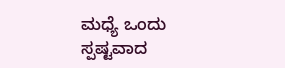ಮಧ್ಯೆ ಒಂದು ಸ್ಪಷ್ಟವಾದ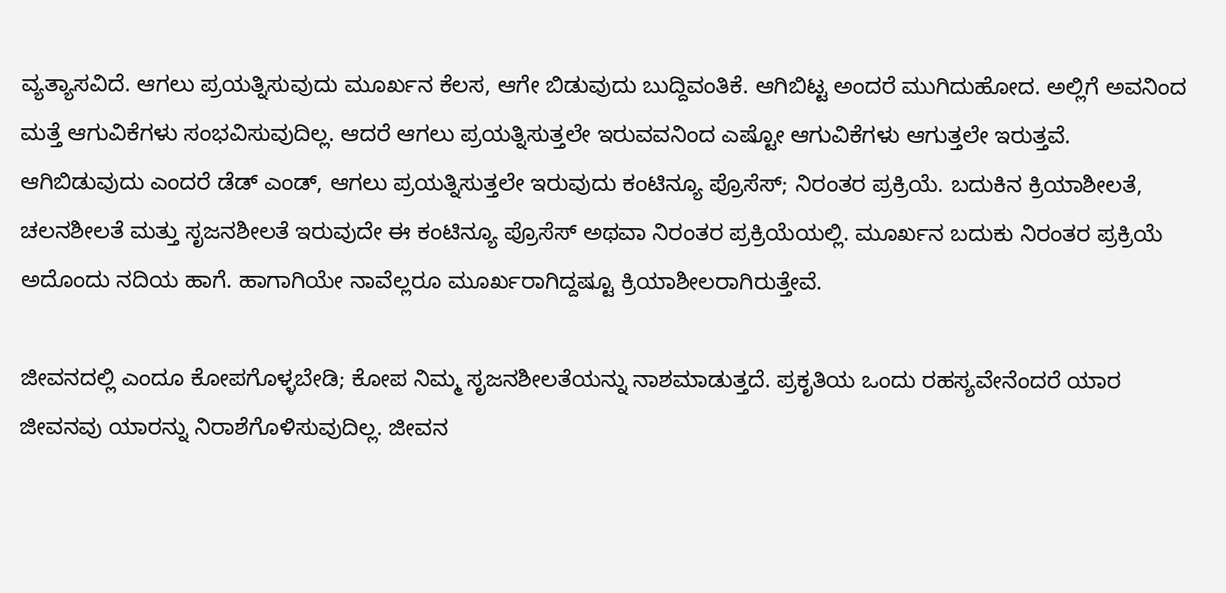ವ್ಯತ್ಯಾಸವಿದೆ. ಆಗಲು ಪ್ರಯತ್ನಿಸುವುದು ಮೂರ್ಖನ ಕೆಲಸ, ಆಗೇ ಬಿಡುವುದು ಬುದ್ದಿವಂತಿಕೆ. ಆಗಿಬಿಟ್ಟ ಅಂದರೆ ಮುಗಿದುಹೋದ. ಅಲ್ಲಿಗೆ ಅವನಿಂದ ಮತ್ತೆ ಆಗುವಿಕೆಗಳು ಸಂಭವಿಸುವುದಿಲ್ಲ. ಆದರೆ ಆಗಲು ಪ್ರಯತ್ನಿಸುತ್ತಲೇ ಇರುವವನಿಂದ ಎಷ್ಟೋ ಆಗುವಿಕೆಗಳು ಆಗುತ್ತಲೇ ಇರುತ್ತವೆ. ಆಗಿಬಿಡುವುದು ಎಂದರೆ ಡೆಡ್‌ ಎಂಡ್‌, ಆಗಲು ಪ್ರಯತ್ನಿಸುತ್ತಲೇ ಇರುವುದು ಕಂಟಿನ್ಯೂ ಪ್ರೊಸೆಸ್; ನಿರಂತರ ಪ್ರಕ್ರಿಯೆ. ಬದುಕಿನ ಕ್ರಿಯಾಶೀಲತೆ, ಚಲನಶೀಲತೆ ಮತ್ತು ಸೃಜನಶೀಲತೆ ಇರುವುದೇ ಈ ಕಂಟಿನ್ಯೂ ಪ್ರೊಸೆಸ್‌ ಅಥವಾ ನಿರಂತರ ಪ್ರಕ್ರಿಯೆಯಲ್ಲಿ. ಮೂರ್ಖನ ಬದುಕು ನಿರಂತರ ಪ್ರಕ್ರಿಯೆ ಅದೊಂದು ನದಿಯ ಹಾಗೆ. ಹಾಗಾಗಿಯೇ ನಾವೆಲ್ಲರೂ ಮೂರ್ಖರಾಗಿದ್ದಷ್ಟೂ ಕ್ರಿಯಾಶೀಲರಾಗಿರುತ್ತೇವೆ.

ಜೀವನದಲ್ಲಿ ಎಂದೂ ಕೋಪಗೊಳ್ಳಬೇಡಿ; ಕೋಪ ನಿಮ್ಮ ಸೃಜನಶೀಲತೆಯನ್ನು ನಾಶಮಾಡುತ್ತದೆ. ಪ್ರಕೃತಿಯ ಒಂದು ರಹಸ್ಯವೇನೆಂದರೆ ಯಾರ ಜೀವನವು ಯಾರನ್ನು ನಿರಾಶೆಗೊಳಿಸುವುದಿಲ್ಲ. ಜೀವನ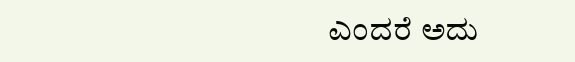ಎಂದರೆ ಅದು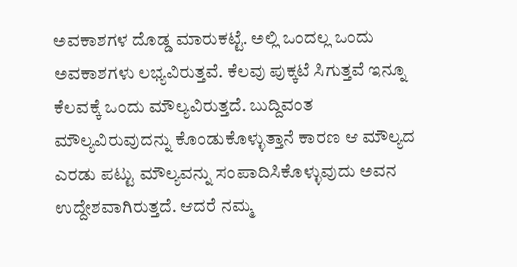ಅವಕಾಶಗಳ ದೊಡ್ಡ ಮಾರುಕಟ್ಟೆ. ಅಲ್ಲಿ ಒಂದಲ್ಲ ಒಂದು ಅವಕಾಶಗಳು ಲಭ್ಯವಿರುತ್ತವೆ. ಕೆಲವು ಪುಕ್ಕಟೆ ಸಿಗುತ್ತವೆ ಇನ್ನೂ ಕೆಲವಕ್ಕೆ ಒಂದು ಮೌಲ್ಯವಿರುತ್ತದೆ. ಬುದ್ದಿವಂತ ಮೌಲ್ಯವಿರುವುದನ್ನು ಕೊಂಡುಕೊಳ್ಳುತ್ತಾನೆ ಕಾರಣ ಆ ಮೌಲ್ಯದ ಎರಡು ಪಟ್ಟು ಮೌಲ್ಯವನ್ನು ಸಂಪಾದಿಸಿಕೊಳ್ಳುವುದು ಅವನ ಉದ್ದೇಶವಾಗಿರುತ್ತದೆ. ಆದರೆ ನಮ್ಮ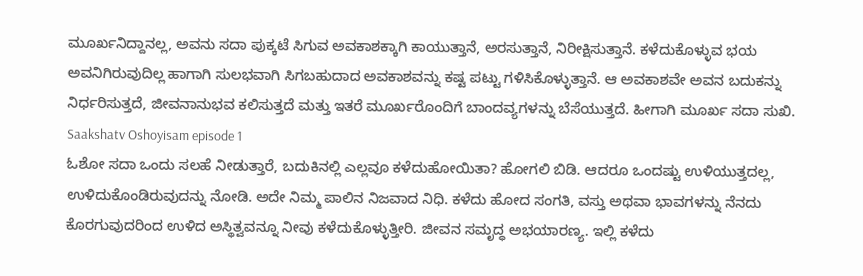ಮೂರ್ಖನಿದ್ದಾನಲ್ಲ, ಅವನು ಸದಾ ಪುಕ್ಕಟೆ ಸಿಗುವ ಅವಕಾಶಕ್ಕಾಗಿ ಕಾಯುತ್ತಾನೆ, ಅರಸುತ್ತಾನೆ, ನಿರೀಕ್ಷಿಸುತ್ತಾನೆ. ಕಳೆದುಕೊಳ್ಳುವ ಭಯ ಅವನಿಗಿರುವುದಿಲ್ಲ ಹಾಗಾಗಿ ಸುಲಭವಾಗಿ ಸಿಗಬಹುದಾದ ಅವಕಾಶವನ್ನು ಕಷ್ಟ ಪಟ್ಟು ಗಳಿಸಿಕೊಳ್ಳುತ್ತಾನೆ. ಆ ಅವಕಾಶವೇ ಅವನ ಬದುಕನ್ನು ನಿರ್ಧರಿಸುತ್ತದೆ, ಜೀವನಾನುಭವ ಕಲಿಸುತ್ತದೆ ಮತ್ತು ಇತರೆ ಮೂರ್ಖರೊಂದಿಗೆ ಬಾಂದವ್ಯಗಳನ್ನು ಬೆಸೆಯುತ್ತದೆ. ಹೀಗಾಗಿ ಮೂರ್ಖ ಸದಾ ಸುಖಿ.
Saakshatv Oshoyisam episode 1
ಓಶೋ ಸದಾ ಒಂದು ಸಲಹೆ ನೀಡುತ್ತಾರೆ, ಬದುಕಿನಲ್ಲಿ ಎಲ್ಲವೂ ಕಳೆದುಹೋಯಿತಾ? ಹೋಗಲಿ ಬಿಡಿ. ಆದರೂ ಒಂದಷ್ಟು ಉಳಿಯುತ್ತದಲ್ಲ, ಉಳಿದುಕೊಂಡಿರುವುದನ್ನು ನೋಡಿ. ಅದೇ ನಿಮ್ಮ ಪಾಲಿನ ನಿಜವಾದ ನಿಧಿ. ಕಳೆದು ಹೋದ ಸಂಗತಿ, ವಸ್ತು ಅಥವಾ ಭಾವಗಳನ್ನು ನೆನದು ಕೊರಗುವುದರಿಂದ ಉಳಿದ ಅಸ್ಥಿತ್ವವನ್ನೂ ನೀವು ಕಳೆದುಕೊಳ್ಳುತ್ತೀರಿ. ಜೀವನ ಸಮೃದ್ಧ ಅಭಯಾರಣ್ಯ. ಇಲ್ಲಿ ಕಳೆದು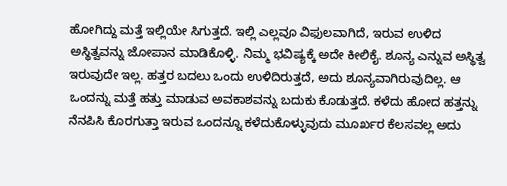ಹೋಗಿದ್ದು ಮತ್ತೆ ಇಲ್ಲಿಯೇ ಸಿಗುತ್ತದೆ. ಇಲ್ಲಿ ಎಲ್ಲವೂ ವಿಫುಲವಾಗಿದೆ, ಇರುವ ಉಳಿದ ಅಸ್ಥಿತ್ವವನ್ನು ಜೋಪಾನ ಮಾಡಿಕೊಳ್ಳಿ. ನಿಮ್ಮ ಭವಿಷ್ಯಕ್ಕೆ ಅದೇ ಕೀಲಿಕೈ. ಶೂನ್ಯ ಎನ್ನುವ ಅಸ್ಥಿತ್ವ ಇರುವುದೇ ಇಲ್ಲ. ಹತ್ತರ ಬದಲು ಒಂದು ಉಳಿದಿರುತ್ತದೆ, ಅದು ಶೂನ್ಯವಾಗಿರುವುದಿಲ್ಲ. ಆ ಒಂದನ್ನು ಮತ್ತೆ ಹತ್ತು ಮಾಡುವ ಅವಕಾಶವನ್ನು ಬದುಕು ಕೊಡುತ್ತದೆ. ಕಳೆದು ಹೋದ ಹತ್ತನ್ನು ನೆನಪಿಸಿ ಕೊರಗುತ್ತಾ ಇರುವ ಒಂದನ್ನೂ ಕಳೆದುಕೊಳ್ಳುವುದು ಮೂರ್ಖರ ಕೆಲಸವಲ್ಲ ಅದು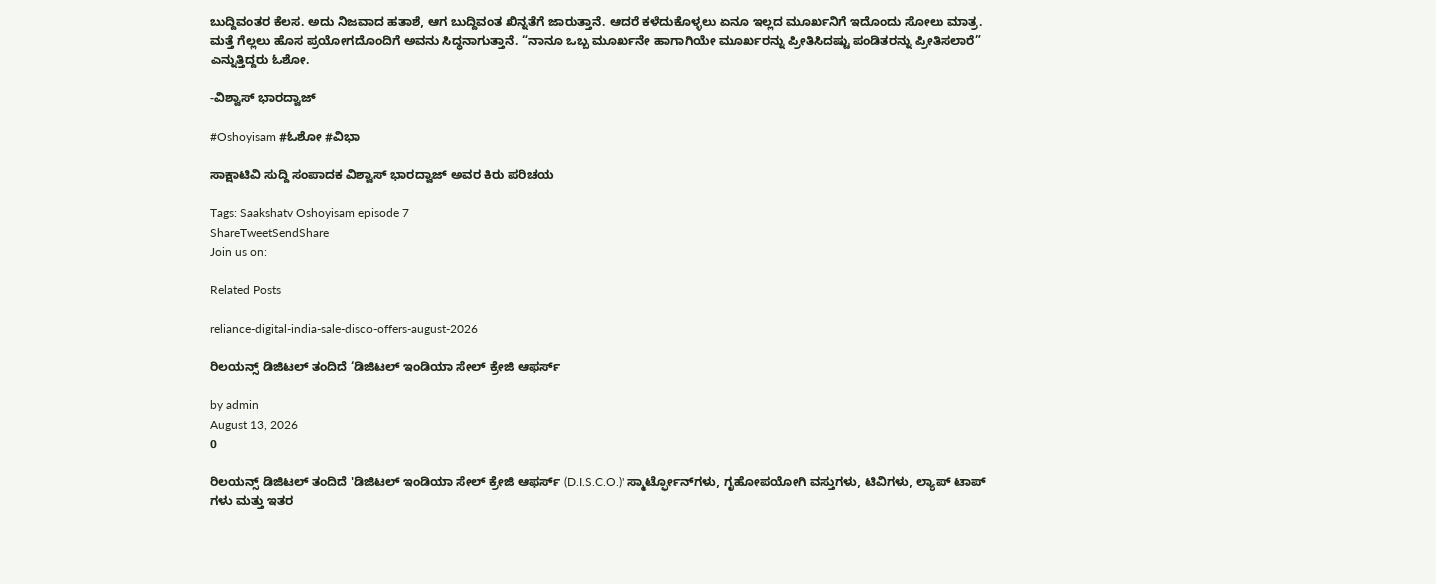ಬುದ್ದಿವಂತರ ಕೆಲಸ. ಅದು ನಿಜವಾದ ಹತಾಶೆ, ಆಗ ಬುದ್ದಿವಂತ ಖಿನ್ನತೆಗೆ ಜಾರುತ್ತಾನೆ. ಆದರೆ ಕಳೆದುಕೊಳ್ಳಲು ಏನೂ ಇಲ್ಲದ ಮೂರ್ಖನಿಗೆ ಇದೊಂದು ಸೋಲು ಮಾತ್ರ. ಮತ್ತೆ ಗೆಲ್ಲಲು ಹೊಸ ಪ್ರಯೋಗದೊಂದಿಗೆ ಅವನು ಸಿದ್ಧನಾಗುತ್ತಾನೆ. “ನಾನೂ ಒಬ್ಬ ಮೂರ್ಖನೇ ಹಾಗಾಗಿಯೇ ಮೂರ್ಖರನ್ನು ಪ್ರೀತಿಸಿದಷ್ಟು ಪಂಡಿತರನ್ನು ಪ್ರೀತಿಸಲಾರೆ” ಎನ್ನುತ್ತಿದ್ದರು ಓಶೋ.

-ವಿಶ್ವಾಸ್‌ ಭಾರದ್ವಾಜ್‌

#Oshoyisam #ಓಶೋ #ವಿಭಾ

ಸಾಕ್ಷಾಟಿವಿ ಸುದ್ದಿ ಸಂಪಾದಕ ವಿಶ್ವಾಸ್ ಭಾರದ್ವಾಜ್ ಅವರ ಕಿರು ಪರಿಚಯ

Tags: Saakshatv Oshoyisam episode 7
ShareTweetSendShare
Join us on:

Related Posts

reliance-digital-india-sale-disco-offers-august-2026

ರಿಲಯನ್ಸ್ ಡಿಜಿಟಲ್ ತಂದಿದೆ ‘ಡಿಜಿಟಲ್ ಇಂಡಿಯಾ ಸೇಲ್ ಕ್ರೇಜಿ ಆಫರ್ಸ್

by admin
August 13, 2026
0

ರಿಲಯನ್ಸ್ ಡಿಜಿಟಲ್ ತಂದಿದೆ 'ಡಿಜಿಟಲ್ ಇಂಡಿಯಾ ಸೇಲ್ ಕ್ರೇಜಿ ಆಫರ್ಸ್ (D.I.S.C.O.)' ಸ್ಮಾರ್ಟ್ಫೋನ್‌ಗಳು, ಗೃಹೋಪಯೋಗಿ ವಸ್ತುಗಳು, ಟಿವಿಗಳು, ಲ್ಯಾಪ್ ಟಾಪ್ ಗಳು ಮತ್ತು ಇತರ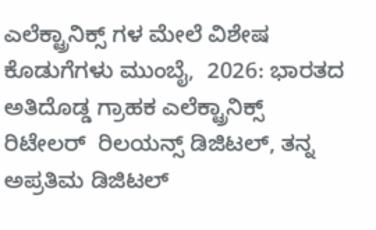ಎಲೆಕ್ಟ್ರಾನಿಕ್ಸ್ ಗಳ ಮೇಲೆ ವಿಶೇಷ ಕೊಡುಗೆಗಳು ಮುಂಬೈ,  2026: ಭಾರತದ ಅತಿದೊಡ್ಡ ಗ್ರಾಹಕ ಎಲೆಕ್ಟ್ರಾನಿಕ್ಸ್ ರಿಟೇಲರ್  ರಿಲಯನ್ಸ್ ಡಿಜಿಟಲ್, ತನ್ನ ಅಪ್ರತಿಮ ಡಿಜಿಟಲ್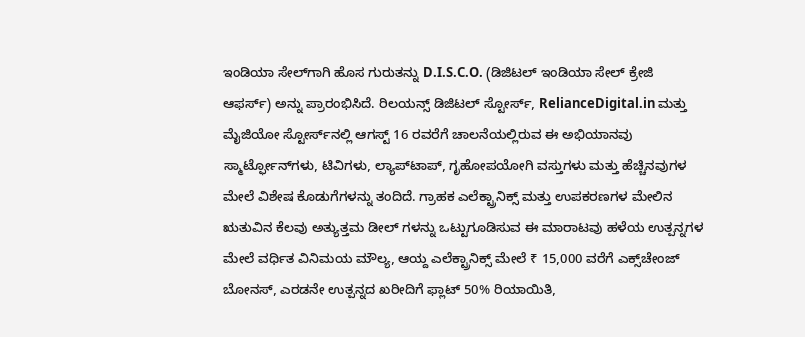ಇಂಡಿಯಾ ಸೇಲ್‌ಗಾಗಿ ಹೊಸ ಗುರುತನ್ನು D.I.S.C.O. (ಡಿಜಿಟಲ್ ಇಂಡಿಯಾ ಸೇಲ್ ಕ್ರೇಜಿ ಆಫರ್ಸ್) ಅನ್ನು ಪ್ರಾರಂಭಿಸಿದೆ. ರಿಲಯನ್ಸ್ ಡಿಜಿಟಲ್ ಸ್ಟೋರ್ಸ್, RelianceDigital.in ಮತ್ತು ಮೈಜಿಯೋ ಸ್ಟೋರ್ಸ್‌ನಲ್ಲಿ ಆಗಸ್ಟ್ 16 ರವರೆಗೆ ಚಾಲನೆಯಲ್ಲಿರುವ ಈ ಅಭಿಯಾನವು ಸ್ಮಾರ್ಟ್ಫೋನ್‌ಗಳು, ಟಿವಿಗಳು, ಲ್ಯಾಪ್‌ಟಾಪ್, ಗೃಹೋಪಯೋಗಿ ವಸ್ತುಗಳು ಮತ್ತು ಹೆಚ್ಚಿನವುಗಳ ಮೇಲೆ ವಿಶೇಷ ಕೊಡುಗೆಗಳನ್ನು ತಂದಿದೆ. ಗ್ರಾಹಕ ಎಲೆಕ್ಟ್ರಾನಿಕ್ಸ್ ಮತ್ತು ಉಪಕರಣಗಳ ಮೇಲಿನ ಋತುವಿನ ಕೆಲವು ಅತ್ಯುತ್ತಮ ಡೀಲ್ ಗಳನ್ನು ಒಟ್ಟುಗೂಡಿಸುವ ಈ ಮಾರಾಟವು ಹಳೆಯ ಉತ್ಪನ್ನಗಳ ಮೇಲೆ ವರ್ಧಿತ ವಿನಿಮಯ ಮೌಲ್ಯ, ಆಯ್ದ ಎಲೆಕ್ಟ್ರಾನಿಕ್ಸ್ ಮೇಲೆ ₹ 15,000 ವರೆಗೆ ಎಕ್ಸ್‌ಚೇಂಜ್ ಬೋನಸ್, ಎರಡನೇ ಉತ್ಪನ್ನದ ಖರೀದಿಗೆ ಫ್ಲಾಟ್ 50% ರಿಯಾಯಿತಿ,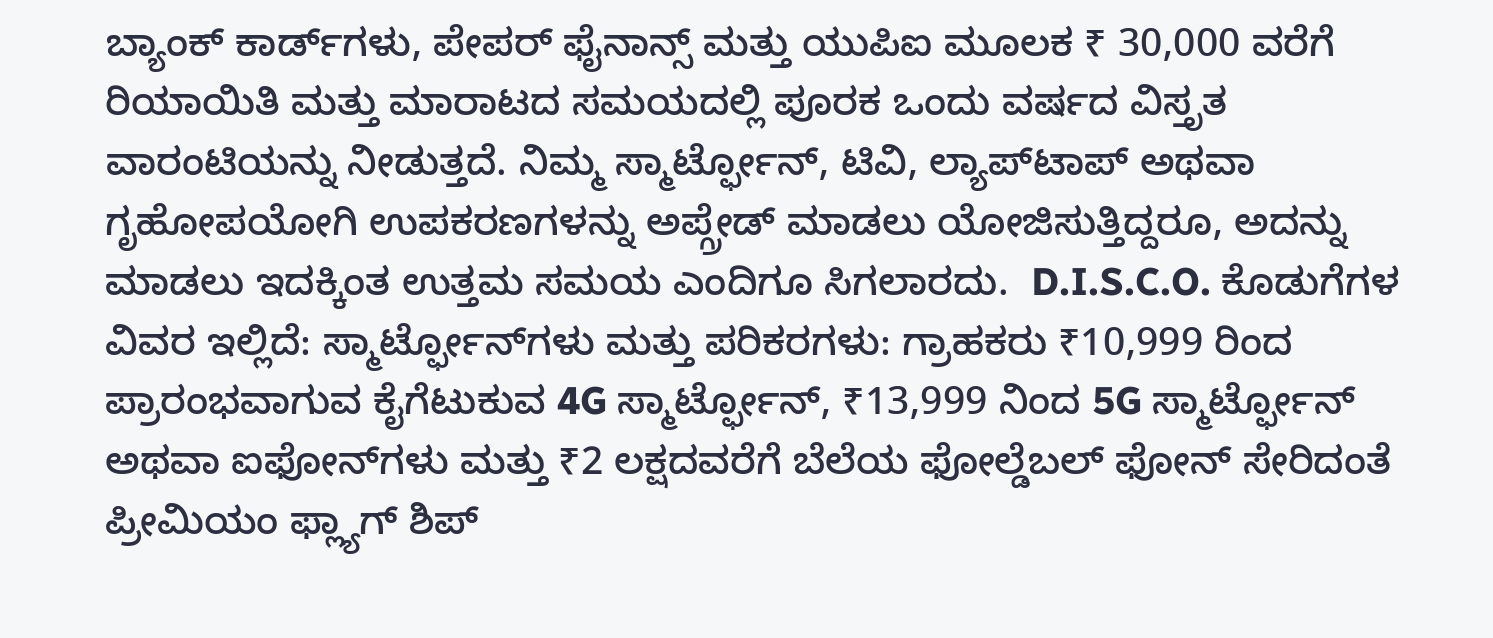ಬ್ಯಾಂಕ್ ಕಾರ್ಡ್‌ಗಳು, ಪೇಪರ್ ಫೈನಾನ್ಸ್ ಮತ್ತು ಯುಪಿಐ ಮೂಲಕ ₹ 30,000 ವರೆಗೆ ರಿಯಾಯಿತಿ ಮತ್ತು ಮಾರಾಟದ ಸಮಯದಲ್ಲಿ ಪೂರಕ ಒಂದು ವರ್ಷದ ವಿಸ್ತೃತ ವಾರಂಟಿಯನ್ನು ನೀಡುತ್ತದೆ. ನಿಮ್ಮ ಸ್ಮಾರ್ಟ್ಫೋನ್, ಟಿವಿ, ಲ್ಯಾಪ್‌ಟಾಪ್ ಅಥವಾ ಗೃಹೋಪಯೋಗಿ ಉಪಕರಣಗಳನ್ನು ಅಪ್ಗ್ರೇಡ್ ಮಾಡಲು ಯೋಜಿಸುತ್ತಿದ್ದರೂ, ಅದನ್ನು ಮಾಡಲು ಇದಕ್ಕಿಂತ ಉತ್ತಮ ಸಮಯ ಎಂದಿಗೂ ಸಿಗಲಾರದು.  D.I.S.C.O. ಕೊಡುಗೆಗಳ ವಿವರ ಇಲ್ಲಿದೆ: ಸ್ಮಾರ್ಟ್ಫೋನ್‌ಗಳು ಮತ್ತು ಪರಿಕರಗಳು: ಗ್ರಾಹಕರು ₹10,999 ರಿಂದ ಪ್ರಾರಂಭವಾಗುವ ಕೈಗೆಟುಕುವ 4G ಸ್ಮಾರ್ಟ್ಫೋನ್, ₹13,999 ನಿಂದ 5G ಸ್ಮಾರ್ಟ್ಫೋನ್ ಅಥವಾ ಐಫೋನ್‌ಗಳು ಮತ್ತು ₹2 ಲಕ್ಷದವರೆಗೆ ಬೆಲೆಯ ಫೋಲ್ಡೆಬಲ್ ಫೋನ್ ಸೇರಿದಂತೆ ಪ್ರೀಮಿಯಂ ಫ್ಲ್ಯಾಗ್ ಶಿಪ್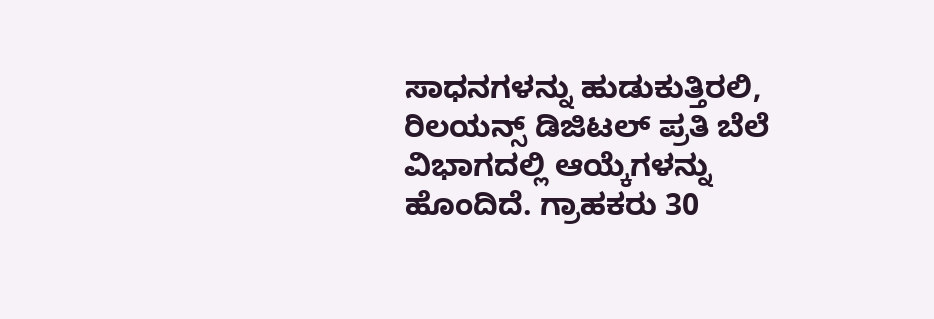ಸಾಧನಗಳನ್ನು ಹುಡುಕುತ್ತಿರಲಿ, ರಿಲಯನ್ಸ್ ಡಿಜಿಟಲ್ ಪ್ರತಿ ಬೆಲೆ ವಿಭಾಗದಲ್ಲಿ ಆಯ್ಕೆಗಳನ್ನು ಹೊಂದಿದೆ. ಗ್ರಾಹಕರು 30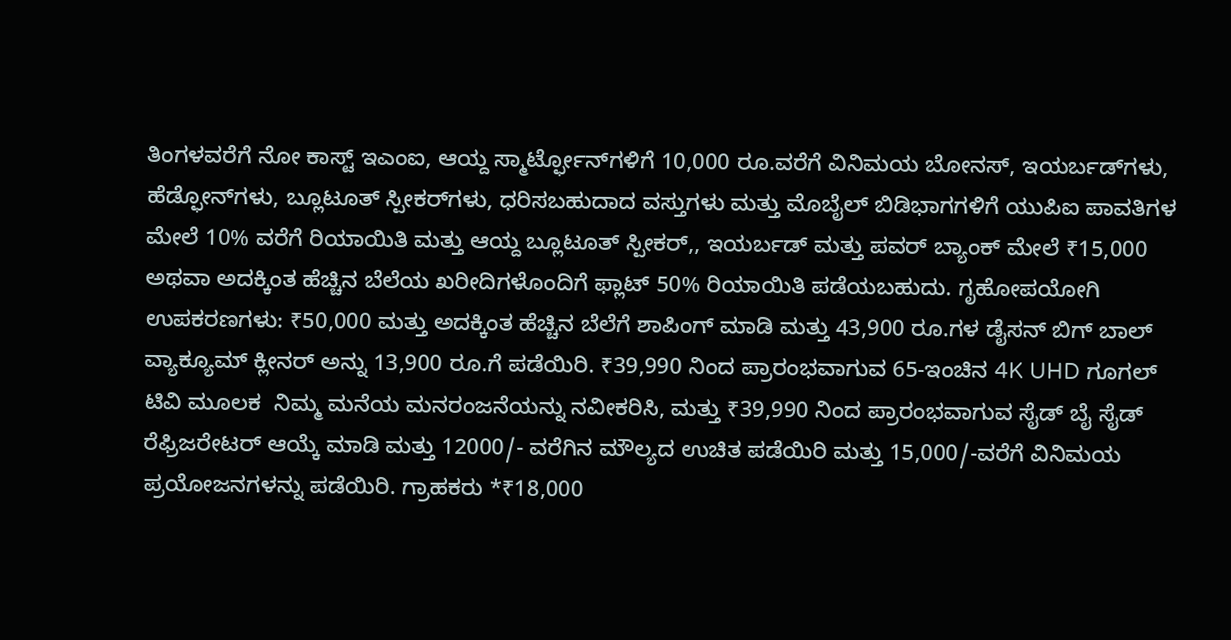ತಿಂಗಳವರೆಗೆ ನೋ ಕಾಸ್ಟ್ ಇಎಂಐ, ಆಯ್ದ ಸ್ಮಾರ್ಟ್ಫೋನ್‌ಗಳಿಗೆ 10,000 ರೂ.ವರೆಗೆ ವಿನಿಮಯ ಬೋನಸ್, ಇಯರ್ಬಡ್‌ಗಳು, ಹೆಡ್ಫೋನ್‌ಗಳು, ಬ್ಲೂಟೂತ್ ಸ್ಪೀಕರ್‌ಗಳು, ಧರಿಸಬಹುದಾದ ವಸ್ತುಗಳು ಮತ್ತು ಮೊಬೈಲ್ ಬಿಡಿಭಾಗಗಳಿಗೆ ಯುಪಿಐ ಪಾವತಿಗಳ ಮೇಲೆ 10% ವರೆಗೆ ರಿಯಾಯಿತಿ ಮತ್ತು ಆಯ್ದ ಬ್ಲೂಟೂತ್ ಸ್ಪೀಕರ್,, ಇಯರ್ಬಡ್ ಮತ್ತು ಪವರ್ ಬ್ಯಾಂಕ್ ಮೇಲೆ ₹15,000 ಅಥವಾ ಅದಕ್ಕಿಂತ ಹೆಚ್ಚಿನ ಬೆಲೆಯ ಖರೀದಿಗಳೊಂದಿಗೆ ಫ್ಲಾಟ್ 50% ರಿಯಾಯಿತಿ ಪಡೆಯಬಹುದು. ಗೃಹೋಪಯೋಗಿ ಉಪಕರಣಗಳು: ₹50,000 ಮತ್ತು ಅದಕ್ಕಿಂತ ಹೆಚ್ಚಿನ ಬೆಲೆಗೆ ಶಾಪಿಂಗ್ ಮಾಡಿ ಮತ್ತು 43,900 ರೂ.ಗಳ ಡೈಸನ್ ಬಿಗ್ ಬಾಲ್ ವ್ಯಾಕ್ಯೂಮ್ ಕ್ಲೀನರ್ ಅನ್ನು 13,900 ರೂ.ಗೆ ಪಡೆಯಿರಿ. ₹39,990 ನಿಂದ ಪ್ರಾರಂಭವಾಗುವ 65-ಇಂಚಿನ 4K UHD ಗೂಗಲ್ ಟಿವಿ ಮೂಲಕ  ನಿಮ್ಮ ಮನೆಯ ಮನರಂಜನೆಯನ್ನು ನವೀಕರಿಸಿ, ಮತ್ತು ₹39,990 ನಿಂದ ಪ್ರಾರಂಭವಾಗುವ ಸೈಡ್ ಬೈ ಸೈಡ್ ರೆಫ್ರಿಜರೇಟರ್ ಆಯ್ಕೆ ಮಾಡಿ ಮತ್ತು 12000/- ವರೆಗಿ‌ನ ಮೌಲ್ಯದ ಉಚಿತ ಪಡೆಯಿರಿ ಮತ್ತು 15,000/-ವರೆಗೆ ವಿನಿಮಯ ಪ್ರಯೋಜನಗಳನ್ನು ಪಡೆಯಿರಿ. ಗ್ರಾಹಕರು *₹18,000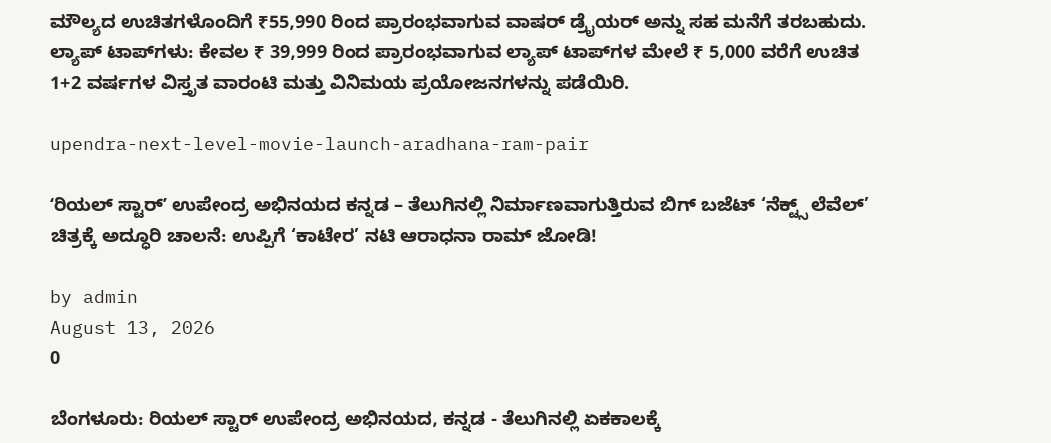ಮೌಲ್ಯದ ಉಚಿತಗಳೊಂದಿಗೆ ₹55,990 ರಿಂದ ಪ್ರಾರಂಭವಾಗುವ ವಾಷರ್ ಡ್ರೈಯರ್ ಅನ್ನು ಸಹ ಮನೆಗೆ ತರಬಹುದು. ಲ್ಯಾಪ್ ಟಾಪ್‌ಗಳು: ಕೇವಲ ₹ 39,999 ರಿಂದ ಪ್ರಾರಂಭವಾಗುವ ಲ್ಯಾಪ್ ಟಾಪ್‌ಗಳ ಮೇಲೆ ₹ 5,000 ವರೆಗೆ ಉಚಿತ 1+2 ವರ್ಷಗಳ ವಿಸ್ತೃತ ವಾರಂಟಿ ಮತ್ತು ವಿನಿಮಯ ಪ್ರಯೋಜನಗಳನ್ನು ಪಡೆಯಿರಿ.

upendra-next-level-movie-launch-aradhana-ram-pair

ʻರಿಯಲ್ ಸ್ಟಾರ್ʼ ಉಪೇಂದ್ರ ಅಭಿನಯದ ಕನ್ನಡ – ತೆಲುಗಿನಲ್ಲಿ ನಿರ್ಮಾಣವಾಗುತ್ತಿರುವ ಬಿಗ್‌ ಬಜೆಟ್‌ ‘ನೆಕ್ಟ್ಸ್ ಲೆವೆಲ್’ ಚಿತ್ರಕ್ಕೆ ಅದ್ಧೂರಿ ಚಾಲನೆ: ಉಪ್ಪಿಗೆ ‘ಕಾಟೇರ’ ನಟಿ ಆರಾಧನಾ ರಾಮ್ ಜೋಡಿ!

by admin
August 13, 2026
0

ಬೆಂಗಳೂರು: ರಿಯಲ್ ಸ್ಟಾರ್ ಉಪೇಂದ್ರ ಅಭಿನಯದ, ಕನ್ನಡ - ತೆಲುಗಿನಲ್ಲಿ ಏಕಕಾಲಕ್ಕೆ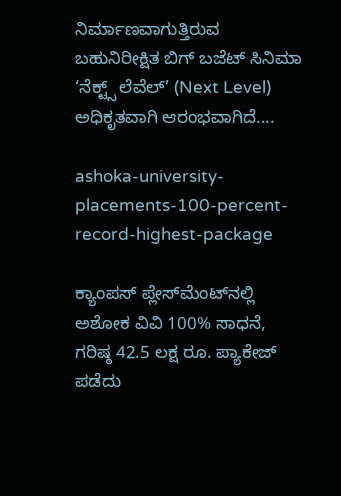ನಿರ್ಮಾಣವಾಗುತ್ತಿರುವ ಬಹುನಿರೀಕ್ಷಿತ ಬಿಗ್ ಬಜೆಟ್ ಸಿನಿಮಾ ‘ನೆಕ್ಟ್ಸ್‌ ಲೆವೆಲ್’ (Next Level) ಅಧಿಕೃತವಾಗಿ ಆರಂಭವಾಗಿದೆ....

ashoka-university-placements-100-percent-record-highest-package

ಕ್ಯಾಂಪಸ್ ಪ್ಲೇಸ್‌ಮೆಂಟ್‌ನಲ್ಲಿ ಅಶೋಕ ವಿವಿ 100% ಸಾಧನೆ, ಗರಿಷ್ಠ 42.5 ಲಕ್ಷ ರೂ. ಪ್ಯಾಕೇಜ್ ಪಡೆದು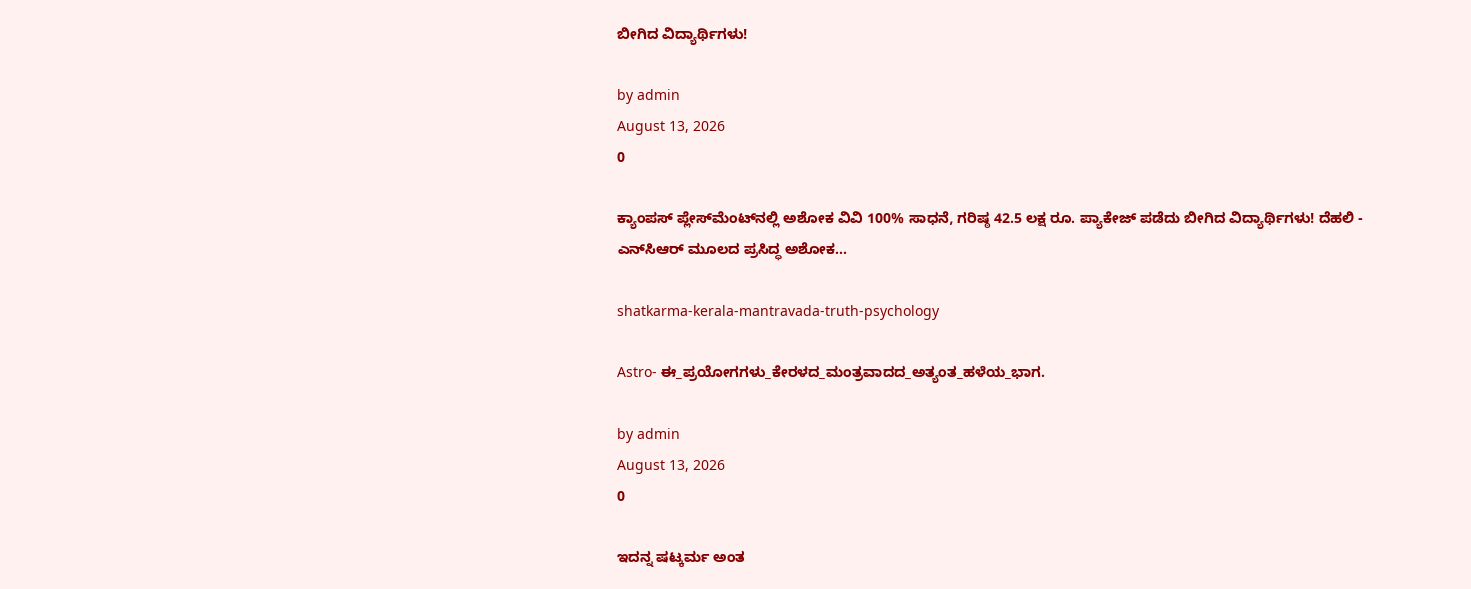ಬೀಗಿದ ವಿದ್ಯಾರ್ಥಿಗಳು!

by admin
August 13, 2026
0

ಕ್ಯಾಂಪಸ್ ಪ್ಲೇಸ್‌ಮೆಂಟ್‌ನಲ್ಲಿ ಅಶೋಕ ವಿವಿ 100% ಸಾಧನೆ, ಗರಿಷ್ಠ 42.5 ಲಕ್ಷ ರೂ. ಪ್ಯಾಕೇಜ್ ಪಡೆದು ಬೀಗಿದ ವಿದ್ಯಾರ್ಥಿಗಳು! ದೆಹಲಿ - ಎನ್‌ಸಿಆರ್ ಮೂಲದ ಪ್ರಸಿದ್ಧ ಅಶೋಕ...

shatkarma-kerala-mantravada-truth-psychology

Astro- ಈ_ಪ್ರಯೋಗಗಳು_ಕೇರಳದ_ಮಂತ್ರವಾದದ_ಅತ್ಯಂತ_ಹಳೆಯ_ಭಾಗ.

by admin
August 13, 2026
0

ಇದನ್ನ ಷಟ್ಕರ್ಮ ಅಂತ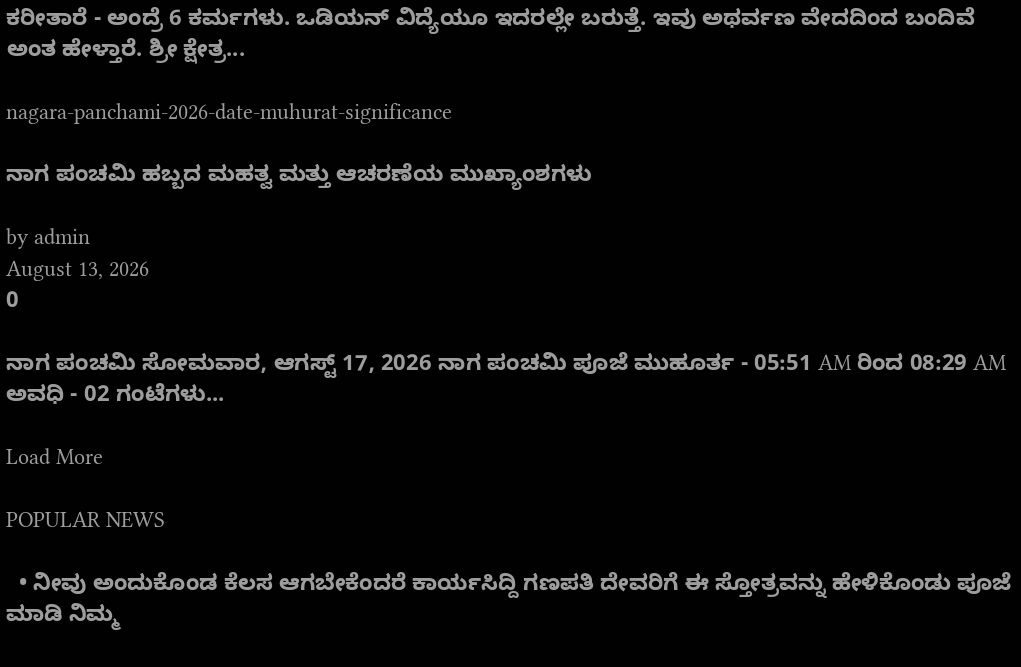ಕರೀತಾರೆ - ಅಂದ್ರೆ 6 ಕರ್ಮಗಳು. ಒಡಿಯನ್ ವಿದ್ಯೆಯೂ ಇದರಲ್ಲೇ ಬರುತ್ತೆ. ಇವು ಅಥರ್ವಣ ವೇದದಿಂದ ಬಂದಿವೆ ಅಂತ ಹೇಳ್ತಾರೆ. ಶ್ರೀ ಕ್ಷೇತ್ರ...

nagara-panchami-2026-date-muhurat-significance

ನಾಗ ಪಂಚಮಿ ಹಬ್ಬದ ಮಹತ್ವ ಮತ್ತು ಆಚರಣೆಯ ಮುಖ್ಯಾಂಶಗಳು

by admin
August 13, 2026
0

ನಾಗ ಪಂಚಮಿ ಸೋಮವಾರ, ಆಗಸ್ಟ್ 17, 2026 ನಾಗ ಪಂಚಮಿ ಪೂಜೆ ಮುಹೂರ್ತ - 05:51 AM ರಿಂದ 08:29 AM ಅವಧಿ - 02 ಗಂಟೆಗಳು...

Load More

POPULAR NEWS

  • ನೀವು ಅಂದುಕೊಂಡ ಕೆಲಸ ಆಗಬೇಕೆಂದರೆ ಕಾರ್ಯಸಿದ್ದಿ ಗಣಪತಿ ದೇವರಿಗೆ ಈ ಸ್ತೋತ್ರವನ್ನು ಹೇಳಿಕೊಂಡು ಪೂಜೆ ಮಾಡಿ ನಿಮ್ಮ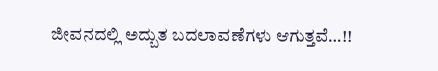ಜೀವನದಲ್ಲಿ ಅದ್ಬುತ ಬದಲಾವಣೆಗಳು ಆಗುತ್ತವೆ…!!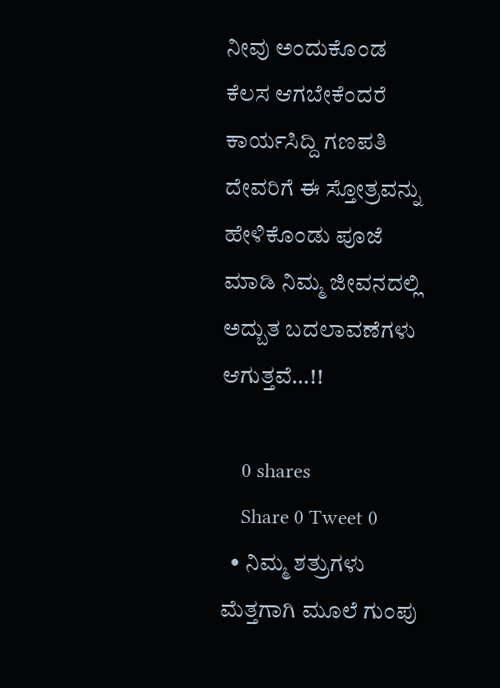ನೀವು ಅಂದುಕೊಂಡ ಕೆಲಸ ಆಗಬೇಕೆಂದರೆ ಕಾರ್ಯಸಿದ್ದಿ ಗಣಪತಿ ದೇವರಿಗೆ ಈ ಸ್ತೋತ್ರವನ್ನು ಹೇಳಿಕೊಂಡು ಪೂಜೆ ಮಾಡಿ ನಿಮ್ಮ ಜೀವನದಲ್ಲಿ ಅದ್ಬುತ ಬದಲಾವಣೆಗಳು ಆಗುತ್ತವೆ…!!

    0 shares
    Share 0 Tweet 0
  • ನಿಮ್ಮ ಶತ್ರುಗಳು ಮೆತ್ತಗಾಗಿ ಮೂಲೆ ಗುಂಪು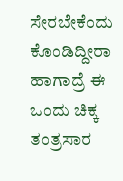ಸೇರಬೇಕೆಂದು ಕೊಂಡಿದ್ದೀರಾ ಹಾಗಾದ್ರೆ ಈ ಒಂದು ಚಿಕ್ಕ ತಂತ್ರಸಾರ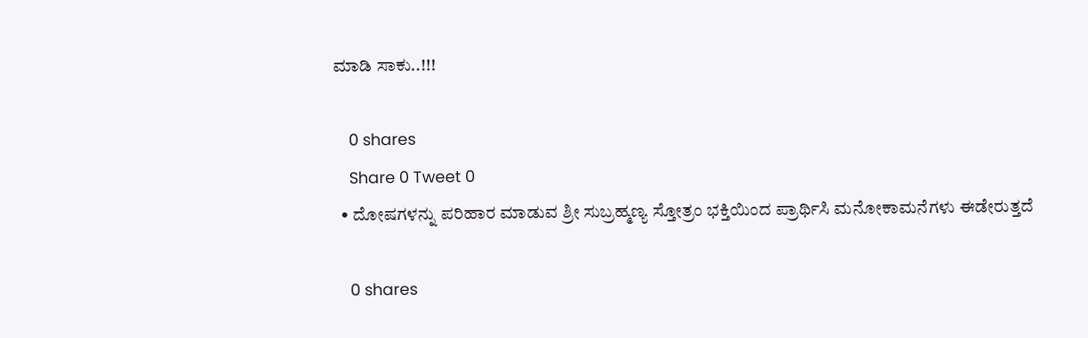ಮಾಡಿ ಸಾಕು..!!!

    0 shares
    Share 0 Tweet 0
  • ದೋಷಗಳನ್ನು ಪರಿಹಾರ ಮಾಡುವ ಶ್ರೀ ಸುಬ್ರಹ್ಮಣ್ಯ ಸ್ತೋತ್ರಂ ಭಕ್ತಿಯಿಂದ ಪ್ರಾರ್ಥಿಸಿ ಮನೋಕಾಮನೆಗಳು ಈಡೇರುತ್ತದೆ

    0 shares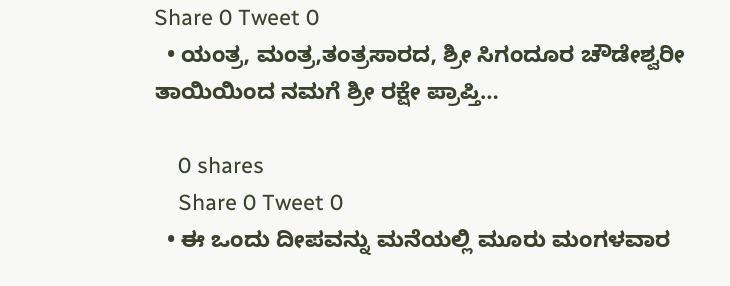Share 0 Tweet 0
  • ಯಂತ್ರ, ಮಂತ್ರ,ತಂತ್ರಸಾರದ, ಶ್ರೀ ಸಿಗಂದೂರ ಚೌಡೇಶ್ವರೀ ತಾಯಿಯಿಂದ ನಮಗೆ ಶ್ರೀ ರಕ್ಷೇ ಪ್ರಾಪ್ತಿ…

    0 shares
    Share 0 Tweet 0
  • ಈ ಒಂದು ದೀಪವನ್ನು ಮನೆಯಲ್ಲಿ ಮೂರು ಮಂಗಳವಾರ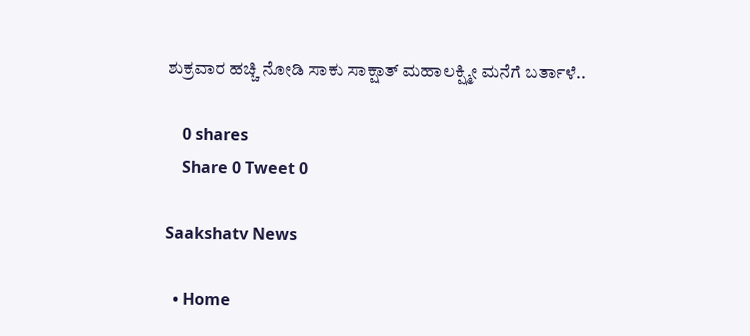ಶುಕ್ರವಾರ ಹಚ್ಚಿ ನೋಡಿ ಸಾಕು ಸಾಕ್ಷಾತ್ ಮಹಾಲಕ್ಷ್ಮೀ ಮನೆಗೆ ಬರ್ತಾಳೆ..

    0 shares
    Share 0 Tweet 0

Saakshatv News

  • Home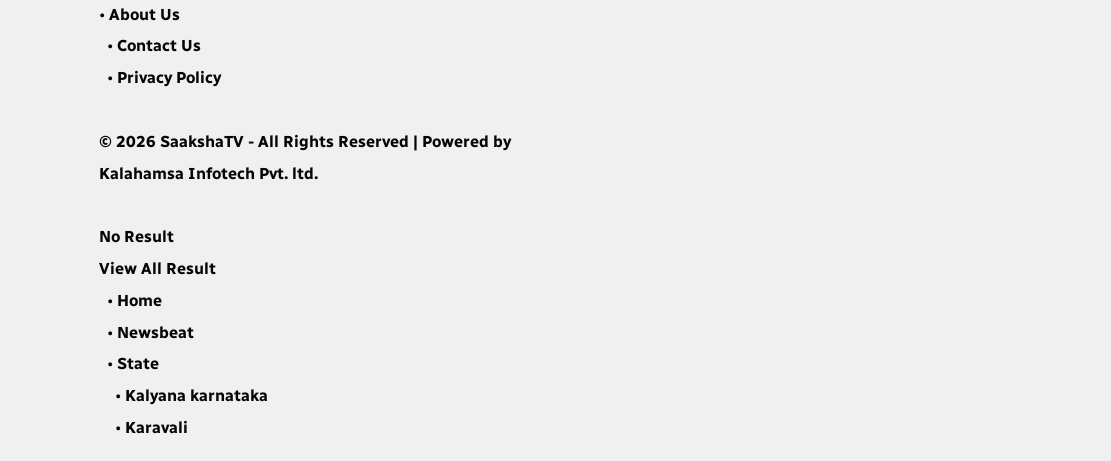• About Us
  • Contact Us
  • Privacy Policy

© 2026 SaakshaTV - All Rights Reserved | Powered by Kalahamsa Infotech Pvt. ltd.

No Result
View All Result
  • Home
  • Newsbeat
  • State
    • Kalyana karnataka
    • Karavali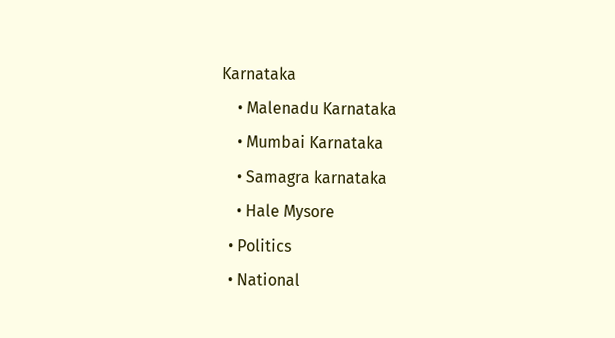Karnataka
    • Malenadu Karnataka
    • Mumbai Karnataka
    • Samagra karnataka
    • Hale Mysore
  • Politics
  • National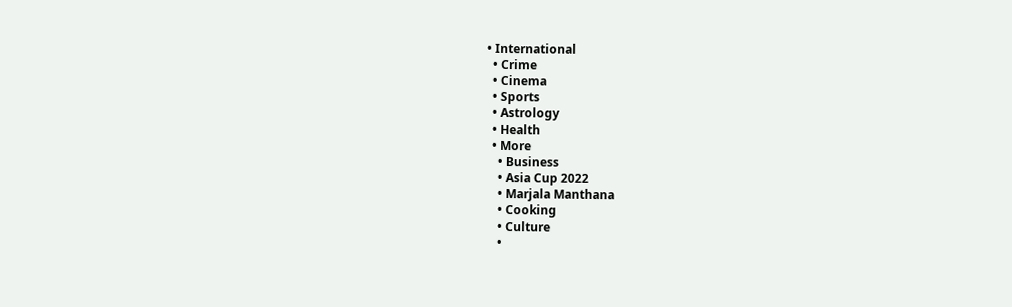• International
  • Crime
  • Cinema
  • Sports
  • Astrology
  • Health
  • More
    • Business
    • Asia Cup 2022
    • Marjala Manthana
    • Cooking
    • Culture
    •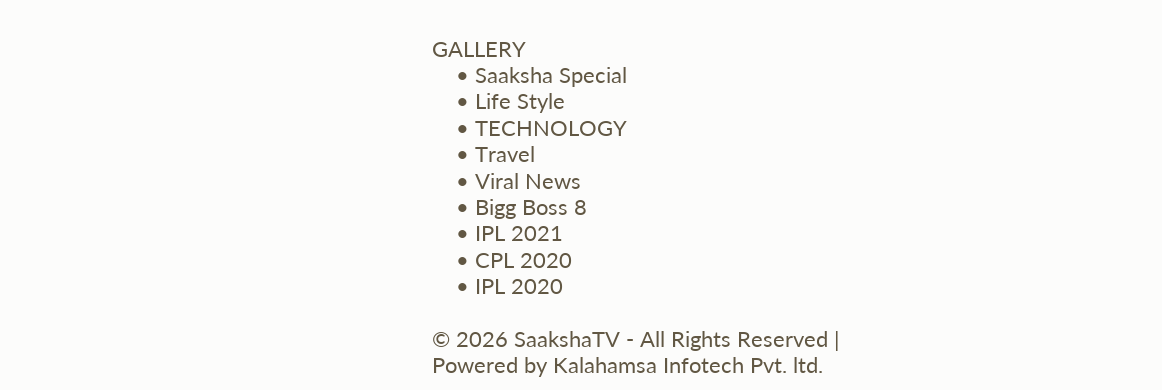GALLERY
    • Saaksha Special
    • Life Style
    • TECHNOLOGY
    • Travel
    • Viral News
    • Bigg Boss 8
    • IPL 2021
    • CPL 2020
    • IPL 2020

© 2026 SaakshaTV - All Rights Reserved | Powered by Kalahamsa Infotech Pvt. ltd.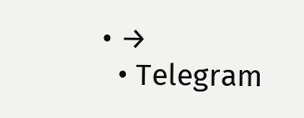• →
  • Telegram